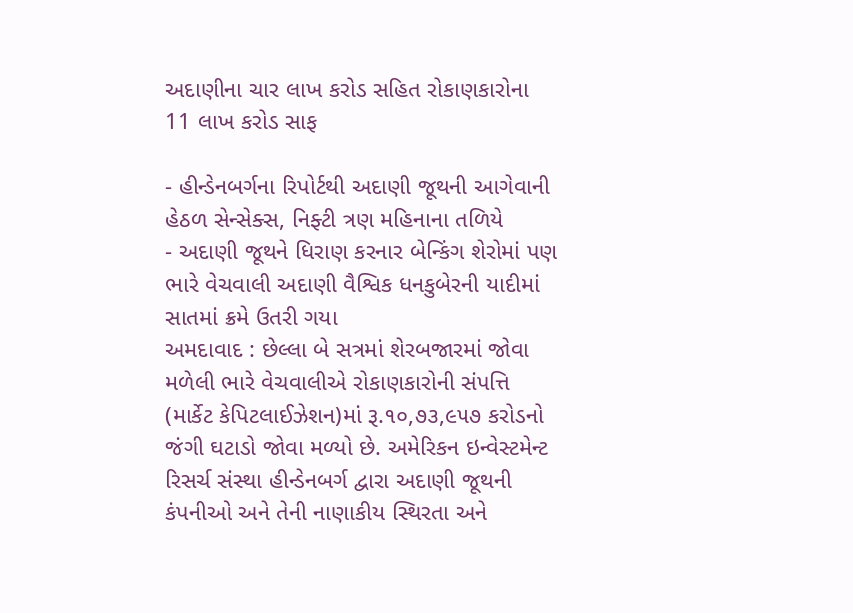અદાણીના ચાર લાખ કરોડ સહિત રોકાણકારોના 11 લાખ કરોડ સાફ

- હીન્ડેનબર્ગના રિપોર્ટથી અદાણી જૂથની આગેવાની હેઠળ સેન્સેક્સ, નિફ્ટી ત્રણ મહિનાના તળિયે
- અદાણી જૂથને ધિરાણ કરનાર બેન્કિંગ શેરોમાં પણ ભારે વેચવાલી અદાણી વૈશ્વિક ધનકુબેરની યાદીમાં સાતમાં ક્રમે ઉતરી ગયા
અમદાવાદ : છેલ્લા બે સત્રમાં શેરબજારમાં જોવા મળેલી ભારે વેચવાલીએ રોકાણકારોની સંપત્તિ (માર્કેટ કેપિટલાઈઝેશન)માં રૂ.૧૦,૭૩,૯૫૭ કરોડનો જંગી ઘટાડો જોવા મળ્યો છે. અમેરિકન ઇન્વેસ્ટમેન્ટ રિસર્ચ સંસ્થા હીન્ડેનબર્ગ દ્વારા અદાણી જૂથની કંપનીઓ અને તેની નાણાકીય સ્થિરતા અને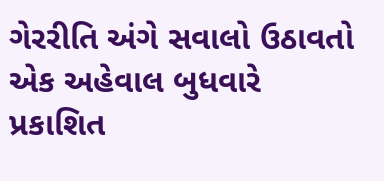ગેરરીતિ અંગે સવાલો ઉઠાવતો એક અહેવાલ બુધવારે પ્રકાશિત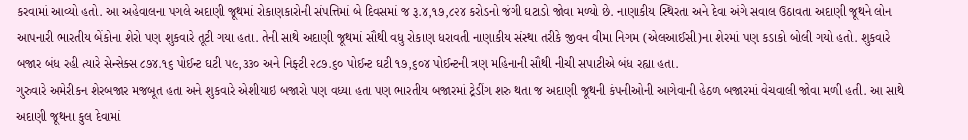કરવામાં આવ્યો હતો. આ અહેવાલના પગલે અદાણી જૂથમાં રોકાણકારોની સંપત્તિમાં બે દિવસમાં જ રૂ.૪,૧૭,૮૨૪ કરોડનો જંગી ઘટાડો જોવા મળ્યો છે. નાણાકીય સ્થિરતા અને દેવા અંગે સવાલ ઉઠાવતા અદાણી જૂથને લોન આપનારી ભારતીય બેંકોના શેરો પણ શુકવારે તૂટી ગયા હતા. તેની સાથે અદાણી જૂથમાં સૌથી વધુ રોકાણ ધરાવતી નાણાકીય સંસ્થા તરીકે જીવન વીમા નિગમ (એલઆઈસી)ના શેરમાં પણ કડાકો બોલી ગયો હતો. શુકવારે બજાર બંધ રહી ત્યારે સેન્સેક્સ ૮૭૪.૧૬ પોઈન્ટ ઘટી ૫૯,૩૩૦ અને નિફ્ટી ૨૮૭.૬૦ પોઈન્ટ ઘટી ૧૭,૬૦૪ પોઈન્ટની ત્રણ મહિનાની સૌથી નીચી સપાટીએ બંધ રહ્યા હતા.
ગુરુવારે અમેરીકન શેરબજાર મજબૂત હતા અને શુકવારે એશીયાઇ બજારો પણ વધ્યા હતા પણ ભારતીય બજારમાં ટ્રેડીંગ શરુ થતા જ અદાણી જૂથની કંપનીઓની આગેવાની હેઠળ બજારમાં વેચવાલી જોવા મળી હતી. આ સાથે અદાણી જૂથના કુલ દેવામાં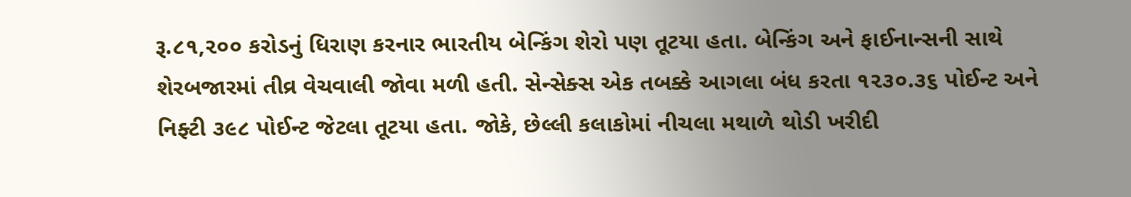રૂ.૮૧,૨૦૦ કરોડનું ધિરાણ કરનાર ભારતીય બેન્કિંગ શેરો પણ તૂટયા હતા. બેન્કિંગ અને ફાઈનાન્સની સાથે શેરબજારમાં તીવ્ર વેચવાલી જોવા મળી હતી. સેન્સેક્સ એક તબક્કે આગલા બંધ કરતા ૧૨૩૦.૩૬ પોઈન્ટ અને નિફ્ટી ૩૯૮ પોઈન્ટ જેટલા તૂટયા હતા. જોકે, છેલ્લી કલાકોમાં નીચલા મથાળે થોડી ખરીદી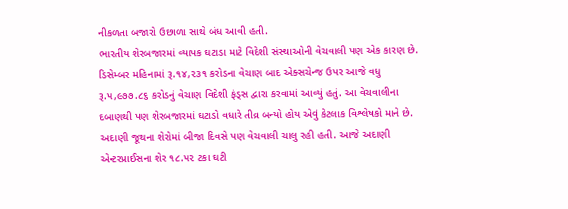નીકળતા બજારો ઉછાળા સાથે બંધ આવી હતી.
ભારતીય શેરબજારમાં વ્યાપક ઘટાડા માટે વિદેશી સંસ્થાઓની વેચવાલી પણ એક કારણ છે. ડિસેમ્બર મહિનામાં રૂ.૧૪,૨૩૧ કરોડના વેચાણ બાદ એક્સચેન્જ ઉપર આજે વધુ રૂ.૫,૯૭૭.૮૬ કરોડનું વેચાણ વિદેશી ફંડ્સ દ્વારા કરવામાં આવ્યું હતું. આ વેચવાલીના દબાણથી પણ શેરબજારમાં ઘટાડો વધારે તીવ્ર બન્યો હોય એવું કેટલાક વિશ્લેષકો માને છે.
અદાણી જૂથના શેરોમાં બીજા દિવસે પણ વેચવાલી ચાલુ રહી હતી. આજે અદાણી એન્ટરપ્રાઈસના શેર ૧૮.૫૨ ટકા ઘટી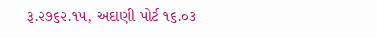રૂ.૨૭૬૨.૧૫, અદાણી પોર્ટ ૧૬.૦૩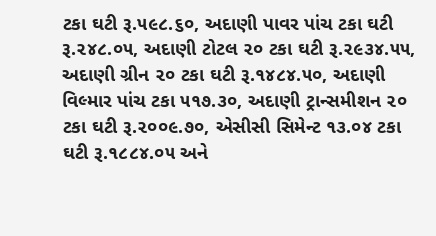ટકા ઘટી રૂ.૫૯૮.૬૦, અદાણી પાવર પાંચ ટકા ઘટી રૂ.૨૪૮.૦૫, અદાણી ટોટલ ૨૦ ટકા ઘટી રૂ.૨૯૩૪.૫૫, અદાણી ગ્રીન ૨૦ ટકા ઘટી રૂ.૧૪૮૪.૫૦, અદાણી વિલ્માર પાંચ ટકા ૫૧૭.૩૦, અદાણી ટ્રાન્સમીશન ૨૦ ટકા ઘટી રૂ.૨૦૦૯.૭૦, એસીસી સિમેન્ટ ૧૩.૦૪ ટકા ઘટી રૂ.૧૮૮૪.૦૫ અને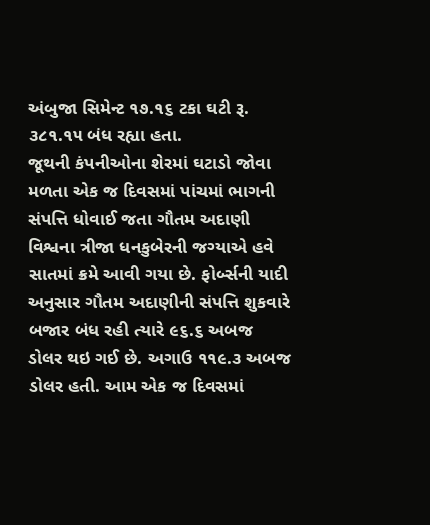અંબુજા સિમેન્ટ ૧૭.૧૬ ટકા ઘટી રૂ. ૩૮૧.૧૫ બંધ રહ્યા હતા.
જૂથની કંપનીઓના શેરમાં ઘટાડો જોવા મળતા એક જ દિવસમાં પાંચમાં ભાગની સંપત્તિ ધોવાઈ જતા ગૌતમ અદાણી વિશ્વના ત્રીજા ધનકુબેરની જગ્યાએ હવે સાતમાં ક્રમે આવી ગયા છે. ફોર્બ્સની યાદી અનુસાર ગૌતમ અદાણીની સંપત્તિ શુકવારે બજાર બંધ રહી ત્યારે ૯૬.૬ અબજ ડોલર થઇ ગઈ છે. અગાઉ ૧૧૯.૩ અબજ ડોલર હતી. આમ એક જ દિવસમાં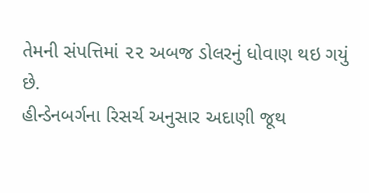તેમની સંપત્તિમાં ૨૨ અબજ ડોલરનું ધોવાણ થઇ ગયું છે.
હીન્ડેનબર્ગના રિસર્ચ અનુસાર અદાણી જૂથ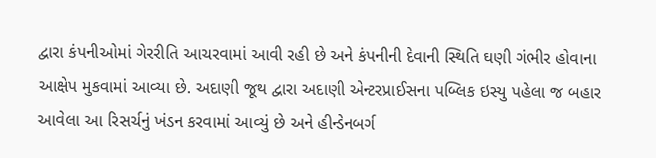દ્વારા કંપનીઓમાં ગેરરીતિ આચરવામાં આવી રહી છે અને કંપનીની દેવાની સ્થિતિ ઘણી ગંભીર હોવાના આક્ષેપ મુકવામાં આવ્યા છે. અદાણી જૂથ દ્વારા અદાણી એન્ટરપ્રાઈસના પબ્લિક ઇસ્યુ પહેલા જ બહાર આવેલા આ રિસર્ચનું ખંડન કરવામાં આવ્યું છે અને હીન્ડેનબર્ગ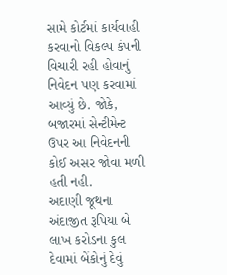સામે કોર્ટમાં કાર્યવાહી કરવાનો વિકલ્પ કંપની વિચારી રહી હોવાનું નિવેદન પણ કરવામાં આવ્યું છે. જોકે, બજારમાં સેન્ટીમેન્ટ ઉપર આ નિવેદનની કોઈ અસર જોવા મળી હતી નહી.
અદાણી જૂથના અંદાજીત રૂપિયા બે લાખ કરોડના કુલ દેવામાં બેંકોનું દેવું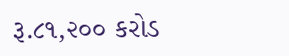રૂ.૮૧,૨૦૦ કરોડ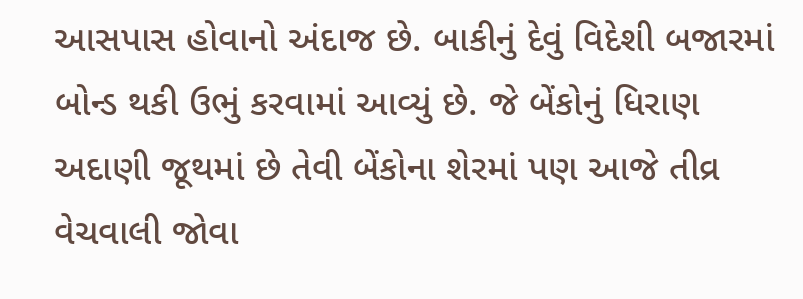આસપાસ હોવાનો અંદાજ છે. બાકીનું દેવું વિદેશી બજારમાં બોન્ડ થકી ઉભું કરવામાં આવ્યું છે. જે બેંકોનું ધિરાણ અદાણી જૂથમાં છે તેવી બેંકોના શેરમાં પણ આજે તીવ્ર વેચવાલી જોવા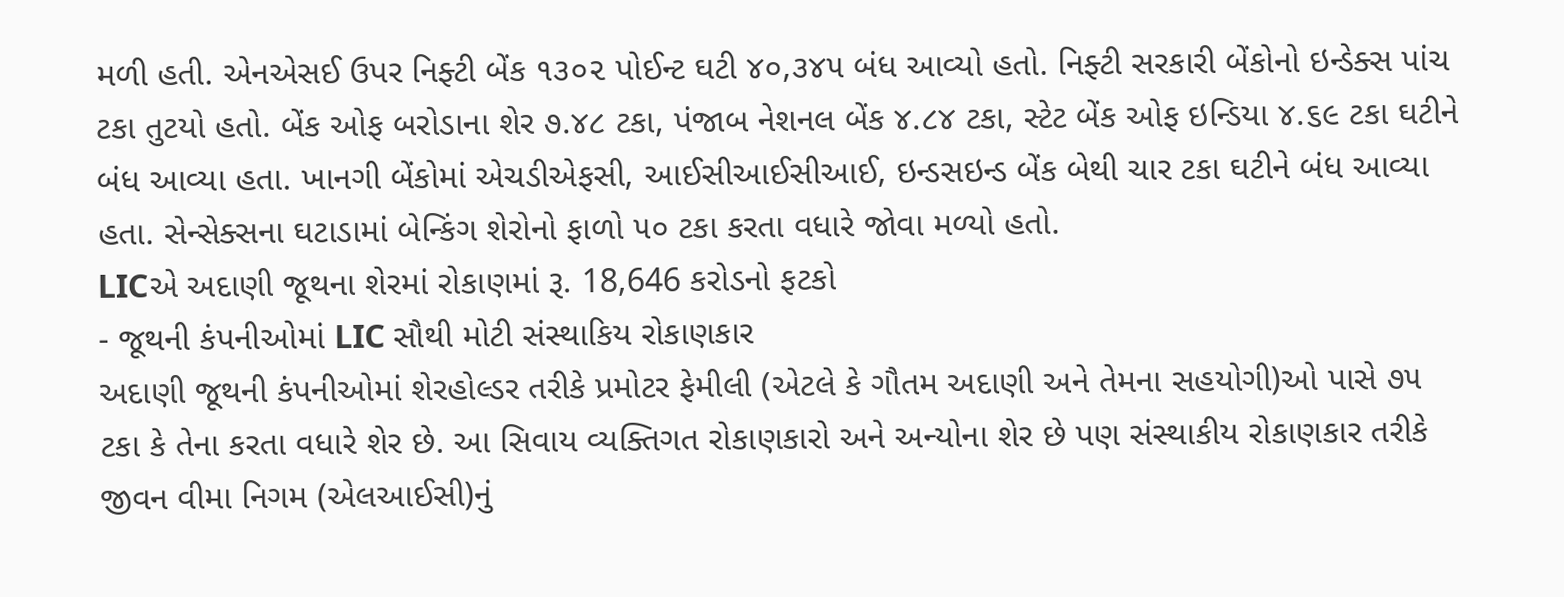મળી હતી. એનએસઈ ઉપર નિફ્ટી બેંક ૧૩૦૨ પોઈન્ટ ઘટી ૪૦,૩૪૫ બંધ આવ્યો હતો. નિફ્ટી સરકારી બેંકોનો ઇન્ડેક્સ પાંચ ટકા તુટયો હતો. બેંક ઓફ બરોડાના શેર ૭.૪૮ ટકા, પંજાબ નેશનલ બેંક ૪.૮૪ ટકા, સ્ટેટ બેંક ઓફ ઇન્ડિયા ૪.૬૯ ટકા ઘટીને બંધ આવ્યા હતા. ખાનગી બેંકોમાં એચડીએફસી, આઈસીઆઈસીઆઈ, ઇન્ડસઇન્ડ બેંક બેથી ચાર ટકા ઘટીને બંધ આવ્યા હતા. સેન્સેક્સના ઘટાડામાં બેન્કિંગ શેરોનો ફાળો ૫૦ ટકા કરતા વધારે જોવા મળ્યો હતો.
LICએ અદાણી જૂથના શેરમાં રોકાણમાં રૂ. 18,646 કરોડનો ફટકો
- જૂથની કંપનીઓમાં LIC સૌથી મોટી સંસ્થાકિય રોકાણકાર
અદાણી જૂથની કંપનીઓમાં શેરહોલ્ડર તરીકે પ્રમોટર ફેમીલી (એટલે કે ગૌતમ અદાણી અને તેમના સહયોગી)ઓ પાસે ૭૫ ટકા કે તેના કરતા વધારે શેર છે. આ સિવાય વ્યક્તિગત રોકાણકારો અને અન્યોના શેર છે પણ સંસ્થાકીય રોકાણકાર તરીકે જીવન વીમા નિગમ (એલઆઈસી)નું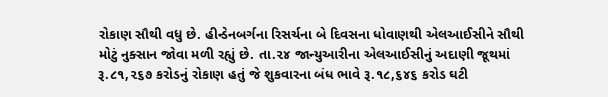રોકાણ સૌથી વધુ છે. હીન્ડેનબર્ગના રિસર્ચના બે દિવસના ધોવાણથી એલઆઈસીને સૌથી મોટું નુક્સાન જોવા મળી રહ્યું છે. તા.૨૪ જાન્યુઆરીના એલઆઈસીનું અદાણી જૂથમાં રૂ.૮૧,૨૬૭ કરોડનું રોકાણ હતું જે શુકવારના બંધ ભાવે રૂ.૧૮,૬૪૬ કરોડ ઘટી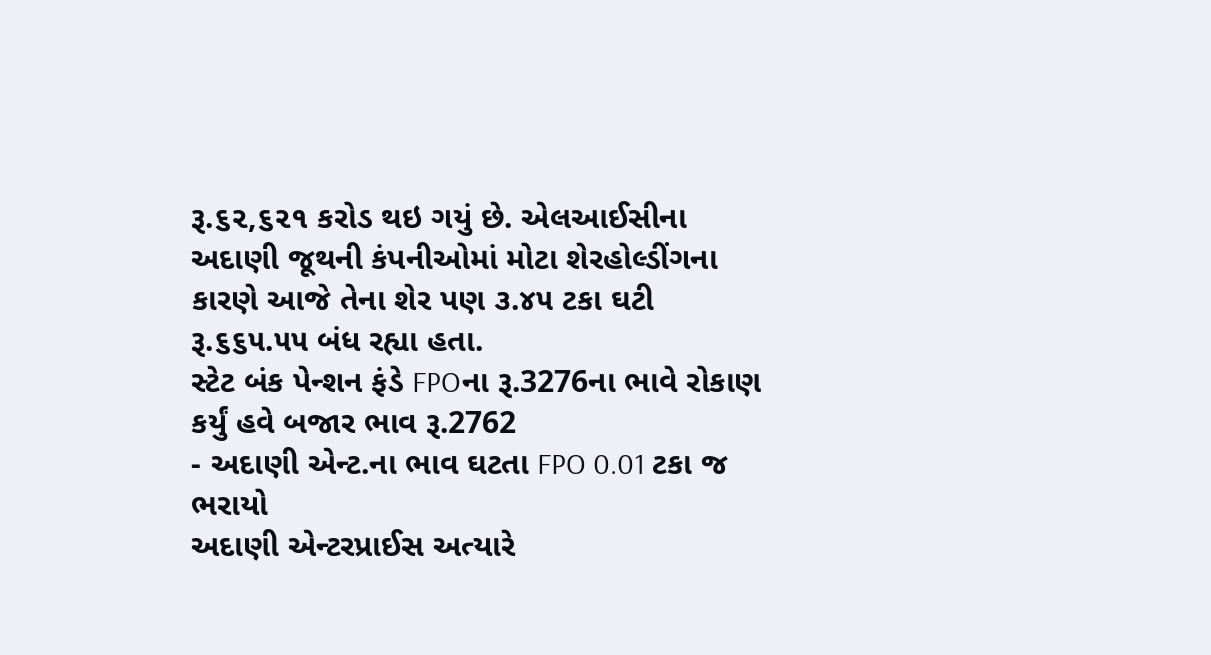રૂ.૬૨,૬૨૧ કરોડ થઇ ગયું છે. એલઆઈસીના અદાણી જૂથની કંપનીઓમાં મોટા શેરહોલ્ડીંગના કારણે આજે તેના શેર પણ ૩.૪૫ ટકા ઘટી રૂ.૬૬૫.૫૫ બંધ રહ્યા હતા.
સ્ટેટ બંક પેન્શન ફંડે FPOના રૂ.3276ના ભાવે રોકાણ કર્યું હવે બજાર ભાવ રૂ.2762
- અદાણી એન્ટ.ના ભાવ ઘટતા FPO 0.01 ટકા જ ભરાયો
અદાણી એન્ટરપ્રાઈસ અત્યારે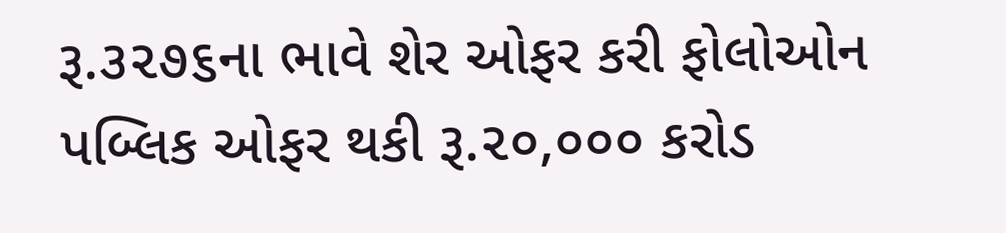રૂ.૩૨૭૬ના ભાવે શેર ઓફર કરી ફોલોઓન પબ્લિક ઓફર થકી રૂ.૨૦,૦૦૦ કરોડ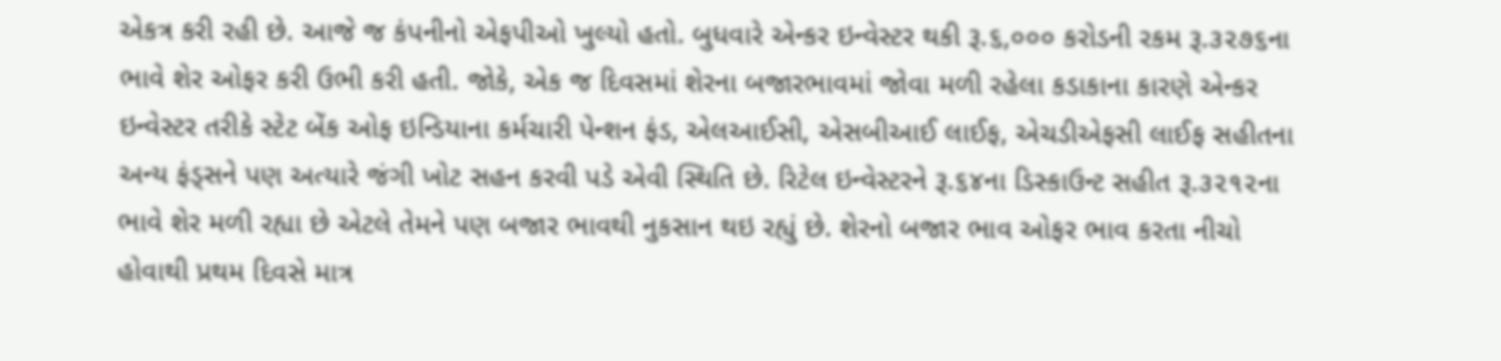એકત્ર કરી રહી છે. આજે જ કંપનીનો એફપીઓ ખુલ્યો હતો. બુધવારે એન્કર ઇન્વેસ્ટર થકી રૂ.૬,૦૦૦ કરોડની રકમ રૂ.૩૨૭૬ના ભાવે શેર ઓફર કરી ઉભી કરી હતી. જોકે, એક જ દિવસમાં શેરના બજારભાવમાં જોવા મળી રહેલા કડાકાના કારણે એન્કર ઇન્વેસ્ટર તરીકે સ્ટેટ બેંક ઓફ ઇન્ડિયાના કર્મચારી પેન્શન ફંડ, એલઆઈસી, એસબીઆઈ લાઈફ, એચડીએફસી લાઈફ સહીતના અન્ય ફંડ્સને પણ અત્યારે જંગી ખોટ સહન કરવી પડે એવી સ્થિતિ છે. રિટેલ ઇન્વેસ્ટરને રૂ.૬૪ના ડિસ્કાઉન્ટ સહીત રૂ.૩૨૧૨ના ભાવે શેર મળી રહ્યા છે એટલે તેમને પણ બજાર ભાવથી નુકસાન થઇ રહ્યું છે. શેરનો બજાર ભાવ ઓફર ભાવ કરતા નીચો હોવાથી પ્રથમ દિવસે માત્ર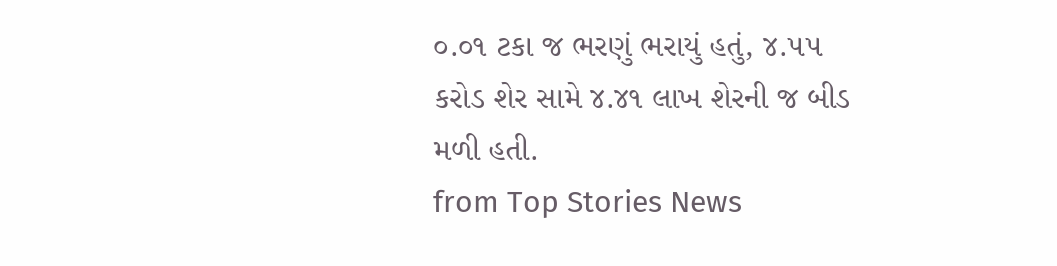૦.૦૧ ટકા જ ભરણું ભરાયું હતું, ૪.૫૫ કરોડ શેર સામે ૪.૪૧ લાખ શેરની જ બીડ મળી હતી.
from Top Stories News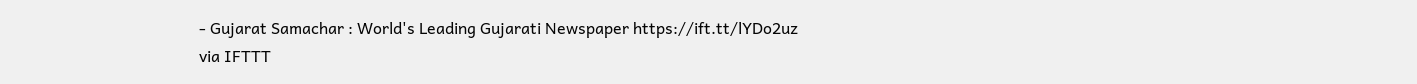- Gujarat Samachar : World's Leading Gujarati Newspaper https://ift.tt/lYDo2uz
via IFTTT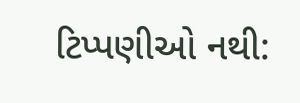ટિપ્પણીઓ નથી: